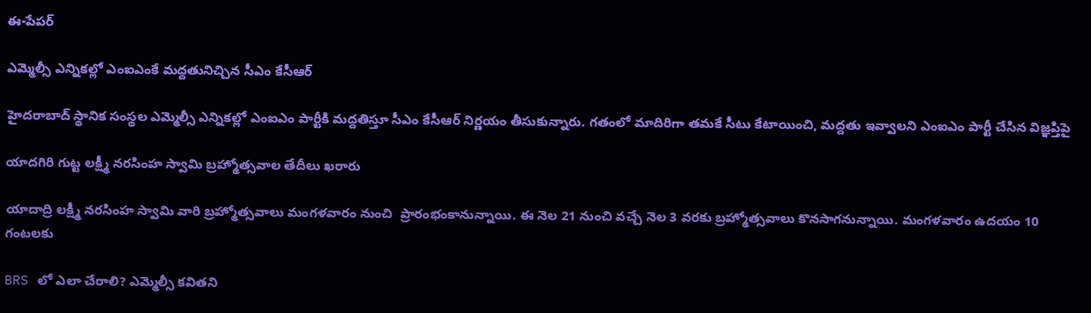ఈ-పేపర్‌

ఎమ్మెల్సీ ఎన్నికల్లో ఎంఐఎంకే మద్దతునిచ్చిన సీఎం కేసీఆర్

హైదరాబాద్‌ స్థానిక సంస్థల ఎమ్మెల్సీ ఎన్నికల్లో ఎంఐఎం పార్టీకి మద్దతిస్తూ సీఎం కేసీఆర్ నిర్ణయం తీసుకున్నారు. గతంలో మాదిరిగా తమకే సీటు కేటాయించి, మద్దతు ఇవ్వాలని ఎంఐఎం పార్టీ చేసిన విజ్ఞప్తిపై

యాదగిరి గుట్ట లక్ష్మీ నరసింహ స్వామి బ్రహ్మోత్సవాల తేదీలు ఖరారు

యాదాద్రి లక్ష్మీ నరసింహ స్వామి వారి బ్రహ్మోత్సవాలు మంగళవారం నుంచి  ప్రారంభంకానున్నాయి. ఈ నెల 21 నుంచి వచ్చే నెల 3 వరకు బ్రహ్మోత్సవాలు కొనసాగనున్నాయి. మంగళవారం ఉదయం 10 గంటలకు

BRS లో ఎలా చేరాలి? ఎమ్మెల్సీ కవితని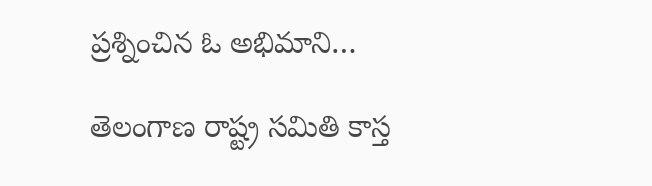ప్రశ్నించిన ఓ అభిమాని…

తెలంగాణ రాష్ట్ర సమితి కాస్త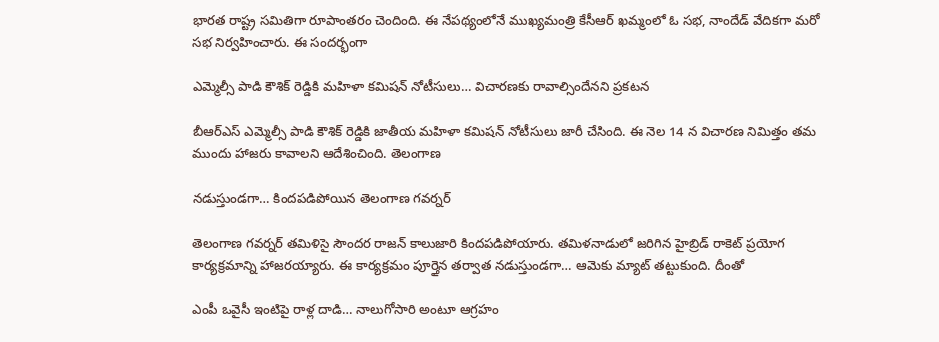భారత రాష్ట్ర సమితిగా రూపాంతరం చెందింది. ఈ నేపథ్యంలోనే ముఖ్యమంత్రి కేసీఆర్ ఖమ్మంలో ఓ సభ, నాందేడ్ వేదికగా మరో సభ నిర్వహించారు. ఈ సందర్భంగా

ఎమ్మెల్సీ పాడి కౌశిక్ రెడ్డికి మహిళా కమిషన్ నోటీసులు… విచారణకు రావాల్సిందేనని ప్రకటన

బీఆర్ఎస్ ఎమ్మెల్సీ పాడి కౌశిక్ రెడ్డికి జాతీయ మహిళా కమిషన్ నోటీసులు జారీ చేసింది. ఈ నెల 14 న విచారణ నిమిత్తం తమ ముందు హాజరు కావాలని ఆదేశించింది. తెలంగాణ

నడుస్తుండగా… కిందపడిపోయిన తెలంగాణ గవర్నర్

తెలంగాణ గవర్నర్ తమిళిసై సౌందర రాజన్ కాలుజారి కిందపడిపోయారు. తమిళనాడులో జరిగిన హైబ్రిడ్ రాకెట్ ప్రయోగ కార్యక్రమాన్ని హాజరయ్యారు. ఈ కార్యక్రమం పూర్తైన తర్వాత నడుస్తుండగా… ఆమెకు మ్యాట్ తట్టుకుంది. దీంతో

ఎంపీ ఒవైసీ ఇంటిపై రాళ్ల దాడి… నాలుగోసారి అంటూ ఆగ్రహం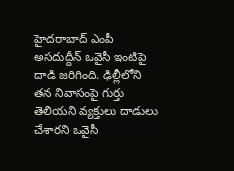హైదరాబాద్ ఎంపీ అసదుద్దీన్ ఒవైసీ ఇంటిపై దాడి జరిగింది. ఢిల్లీలోని తన నివాసంపై గుర్తు తెలియని వ్యక్తులు దాడులు చేశారని ఒవైసీ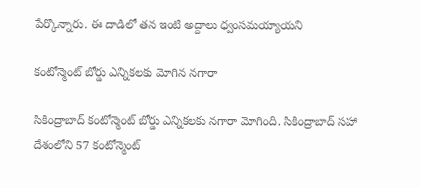పేర్కొన్నారు. ఈ దాడిలో తన ఇంటి అద్దాలు ధ్వంసమయ్యాయని

కంటోన్మెంట్ బోర్డు ఎన్నికలకు మోగిన నగారా

సికింద్రాబాద్ కంటోన్మెంట్ బోర్డు ఎన్నికలకు నగారా మోగింది. సికింద్రాబాద్ సహా దేశంలోని 57 కంటోన్మెంట్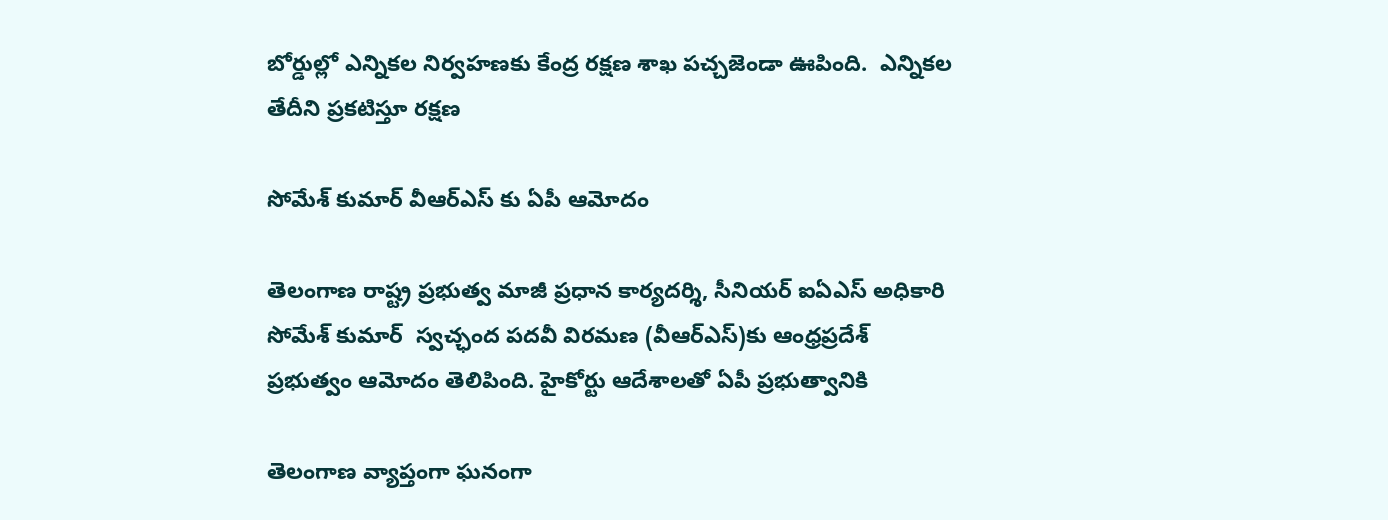బోర్డుల్లో ఎన్నికల నిర్వహణకు కేంద్ర రక్షణ శాఖ పచ్చజెండా ఊపింది.  ఎన్నికల తేదీని ప్రకటిస్తూ రక్షణ

సోమేశ్ కుమార్ వీఆర్ఎస్ కు ఏపీ ఆమోదం

తెలంగాణ రాష్ట్ర ప్రభుత్వ మాజీ ప్రధాన కార్యదర్శి, సీనియర్ ఐఏఎస్ అధికారి సోమేశ్ కుమార్  స్వచ్ఛంద పదవీ విరమణ (వీఆర్ఎస్)కు ఆంధ్రప్రదేశ్ ప్రభుత్వం ఆమోదం తెలిపింది. హైకోర్టు ఆదేశాలతో ఏపీ ప్రభుత్వానికి

తెలంగాణ వ్యాప్తంగా ఘనంగా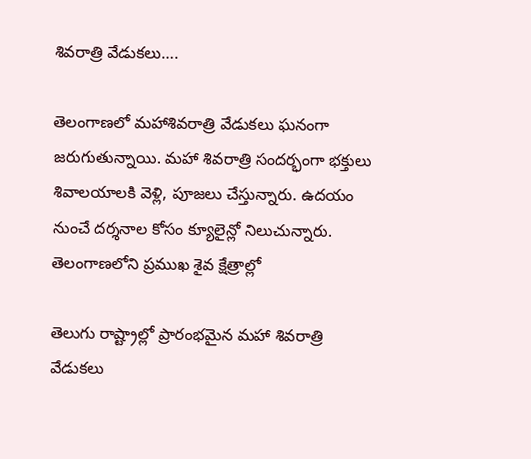శివరాత్రి వేడుకలు….

తెలంగాణలో మహాశివరాత్రి వేడుకలు ఘనంగా జరుగుతున్నాయి. మహా శివరాత్రి సందర్భంగా భక్తులు శివాలయాలకి వెళ్లి, పూజలు చేస్తున్నారు. ఉదయం నుంచే దర్శనాల కోసం క్యూలైన్లో నిలుచున్నారు. తెలంగాణలోని ప్రముఖ శైవ క్షేత్రాల్లో

తెలుగు రాష్ట్రాల్లో ప్రారంభమైన మహా శివరాత్రి వేడుకలు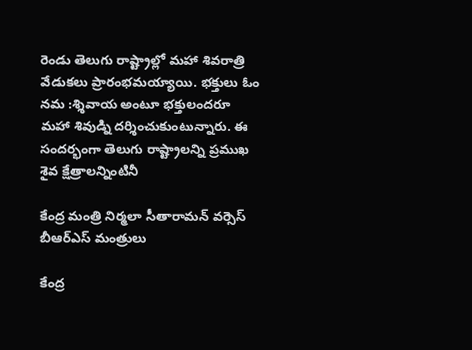రెండు తెలుగు రాష్ట్రాల్లో మహా శివరాత్రి వేడుకలు ప్రారంభమయ్యాయి. భక్తులు ఓం నమ :శ్శివాయ అంటూ భక్తులందరూ మహా శివుడ్ని దర్శించుకుంటున్నారు. ఈ సందర్భంగా తెలుగు రాష్ట్రాలన్ని ప్రముఖ శైవ క్షేత్రాలన్నింటినీ

కేంద్ర మంత్రి నిర్మలా సీతారామన్ వర్సెస్ బీఆర్ఎస్ మంత్రులు

కేంద్ర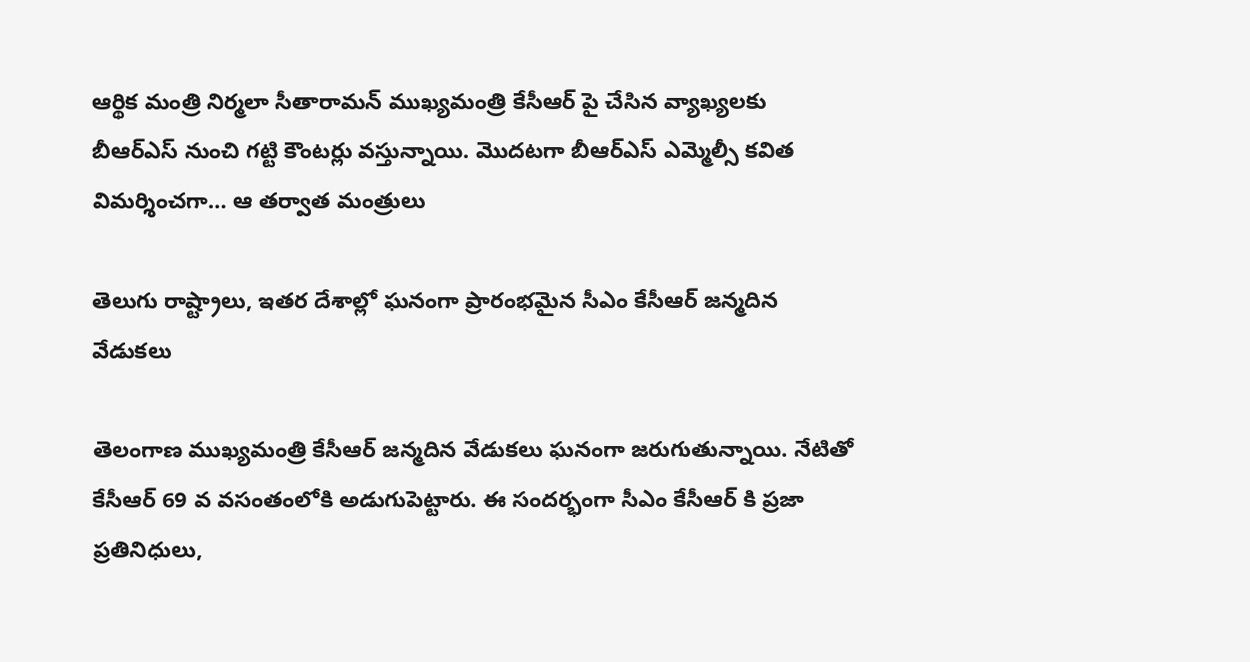ఆర్థిక మంత్రి నిర్మలా సీతారామన్ ముఖ్యమంత్రి కేసీఆర్ పై చేసిన వ్యాఖ్యలకు బీఆర్ఎస్ నుంచి గట్టి కౌంటర్లు వస్తున్నాయి. మొదటగా బీఆర్ఎస్ ఎమ్మెల్సీ కవిత విమర్శించగా… ఆ తర్వాత మంత్రులు

తెలుగు రాష్ట్రాలు, ఇతర దేశాల్లో ఘనంగా ప్రారంభమైన సీఎం కేసీఆర్ జన్మదిన వేడుకలు

తెలంగాణ ముఖ్యమంత్రి కేసీఆర్ జన్మదిన వేడుకలు ఘనంగా జరుగుతున్నాయి. నేటితో కేసీఆర్ 69 వ వసంతంలోకి అడుగుపెట్టారు. ఈ సందర్భంగా సీఎం కేసీఆర్ కి ప్రజా ప్రతినిధులు,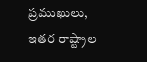ప్రముఖులు, ఇతర రాష్ట్రాల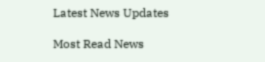Latest News Updates

Most Read News